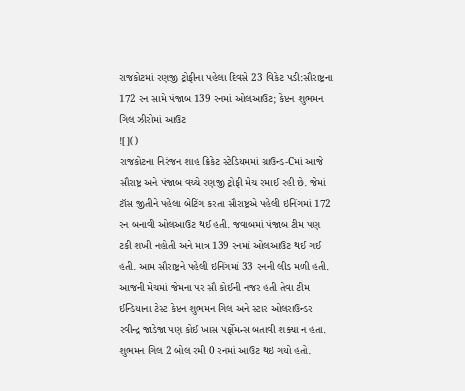રાજકોટમાં રણજી ટ્રોફીના પહેલા દિવસે 23 વિકેટ પડી:સૌરાષ્ટ્રના 172 રન સામે પંજાબ 139 રનમાં ઓલઆઉટ; કેપ્ટન શુભમન ગિલ ઝીરોમાં આઉટ
![]()
રાજકોટના નિરંજન શાહ ક્રિકેટ સ્ટેડિયમમાં ગ્રાઉન્ડ-Cમાં આજે સૌરાષ્ટ્ર અને પંજાબ વચ્ચે રણજી ટ્રોફી મેચ રમાઈ રહી છે. જેમાં ટૉસ જીતીને પહેલા બેટિંગ કરતા સૌરાષ્ટ્રએ પહેલી ઇનિંગમાં 172 રન બનાવી ઓલઆઉટ થઈ હતી. જવાબમાં પંજાબ ટીમ પણ ટકી શખી નહોતી અને માત્ર 139 રનમાં ઓલઆઉટ થઈ ગઈ હતી. આમ સૌરાષ્ટ્રને પહેલી ઇનિંગમાં 33 રનની લીડ મળી હતી. આજની મેચમાં જેમના પર સૌ કોઈની નજર હતી તેવા ટીમ ઈન્ડિયાના ટેસ્ટ કેપ્ટન શુભમન ગિલ અને સ્ટાર ઓલરાઉન્ડર રવીન્દ્ર જાડેજા પણ કોઈ ખાસ પર્ફોમન્સ બતાવી શક્યા ન હતા. શુભમન ગિલ 2 બોલ રમી 0 રનમાં આઉટ થઇ ગયો હતો.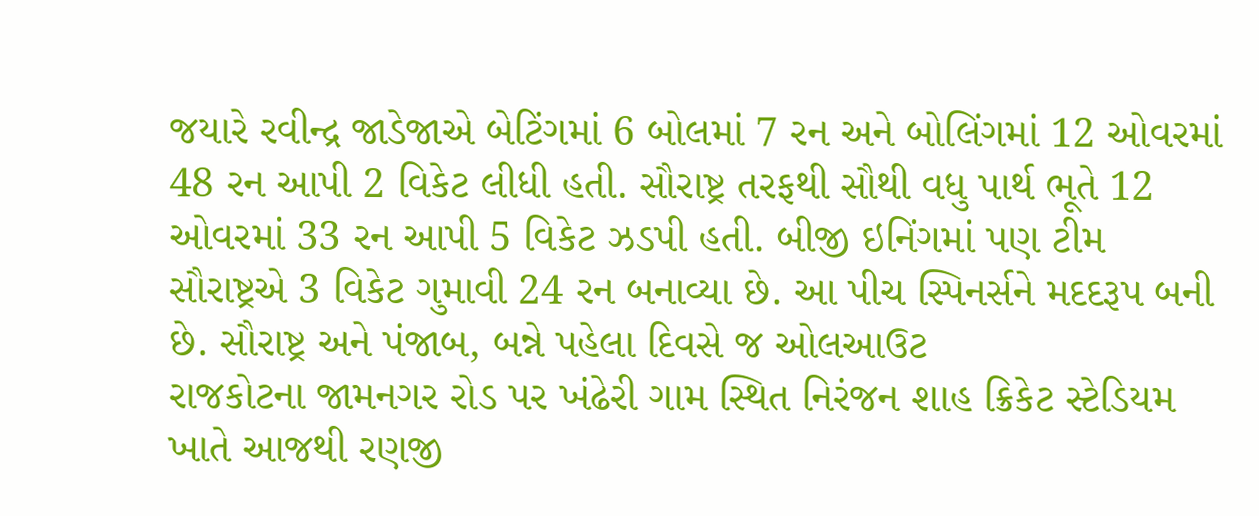જયારે રવીન્દ્ર જાડેજાએ બેટિંગમાં 6 બોલમાં 7 રન અને બોલિંગમાં 12 ઓવરમાં 48 રન આપી 2 વિકેટ લીધી હતી. સૌરાષ્ટ્ર તરફથી સૌથી વધુ પાર્થ ભૂતે 12 ઓવરમાં 33 રન આપી 5 વિકેટ ઝડપી હતી. બીજી ઇનિંગમાં પણ ટીમ સૌરાષ્ટ્રએ 3 વિકેટ ગુમાવી 24 રન બનાવ્યા છે. આ પીચ સ્પિનર્સને મદદરૂપ બની છે. સૌરાષ્ટ્ર અને પંજાબ, બન્ને પહેલા દિવસે જ ઓલઆઉટ
રાજકોટના જામનગર રોડ પર ખંઢેરી ગામ સ્થિત નિરંજન શાહ ક્રિકેટ સ્ટેડિયમ ખાતે આજથી રણજી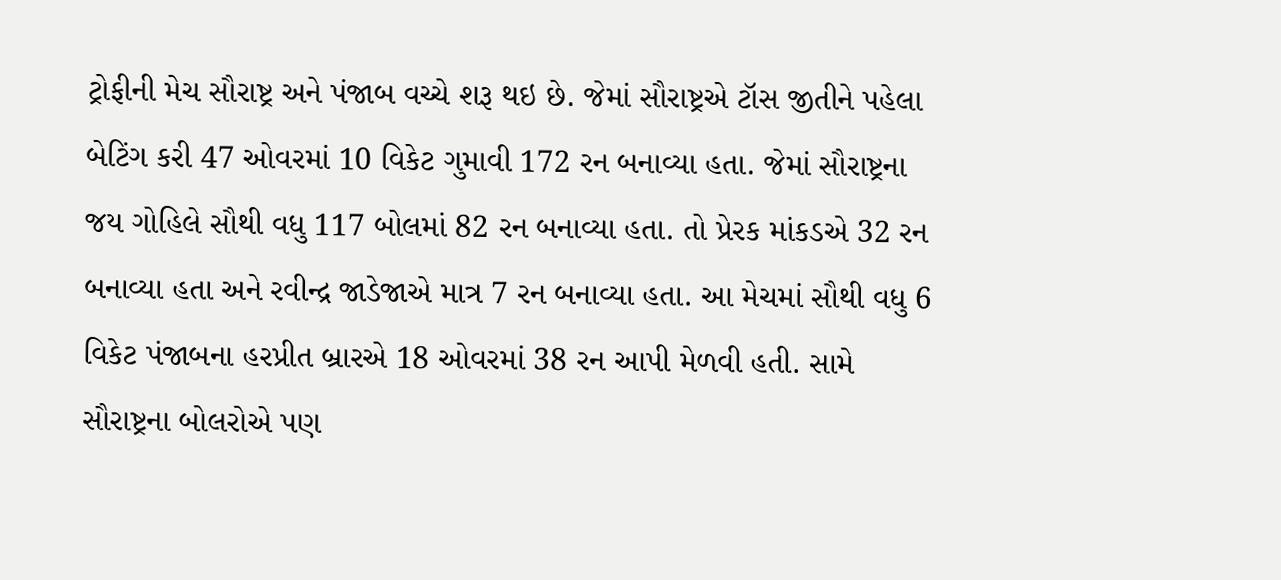ટ્રોફીની મેચ સૌરાષ્ટ્ર અને પંજાબ વચ્ચે શરૂ થઇ છે. જેમાં સૌરાષ્ટ્રએ ટૉસ જીતીને પહેલા બેટિંગ કરી 47 ઓવરમાં 10 વિકેટ ગુમાવી 172 રન બનાવ્યા હતા. જેમાં સૌરાષ્ટ્રના જય ગોહિલે સૌથી વધુ 117 બોલમાં 82 રન બનાવ્યા હતા. તો પ્રેરક માંકડએ 32 રન બનાવ્યા હતા અને રવીન્દ્ર જાડેજાએ માત્ર 7 રન બનાવ્યા હતા. આ મેચમાં સૌથી વધુ 6 વિકેટ પંજાબના હરપ્રીત બ્રારએ 18 ઓવરમાં 38 રન આપી મેળવી હતી. સામે સૌરાષ્ટ્રના બોલરોએ પણ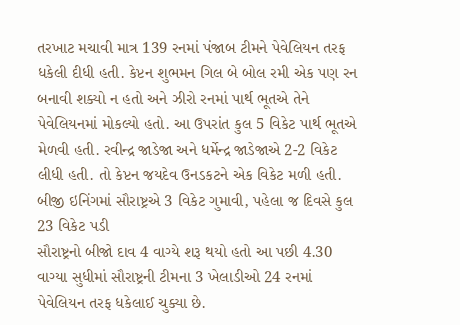તરખાટ મચાવી માત્ર 139 રનમાં પંજાબ ટીમને પેવેલિયન તરફ ધકેલી દીધી હતી. કેપ્ટન શુભમન ગિલ બે બોલ રમી એક પણ રન બનાવી શક્યો ન હતો અને ઝીરો રનમાં પાર્થ ભૂતએ તેને પેવેલિયનમાં મોકલ્યો હતો. આ ઉપરાંત કુલ 5 વિકેટ પાર્થ ભૂતએ મેળવી હતી. રવીન્દ્ર જાડેજા અને ધર્મેન્દ્ર જાડેજાએ 2-2 વિકેટ લીધી હતી. તો કેપ્ટન જયદેવ ઉનડકટને એક વિકેટ મળી હતી.
બીજી ઇનિંગમાં સૌરાષ્ટ્રએ 3 વિકેટ ગુમાવી, પહેલા જ દિવસે કુલ 23 વિકેટ પડી
સૌરાષ્ટ્રનો બીજો દાવ 4 વાગ્યે શરૂ થયો હતો આ પછી 4.30 વાગ્યા સુધીમાં સૌરાષ્ટ્રની ટીમના 3 ખેલાડીઓ 24 રનમાં પેવેલિયન તરફ ધકેલાઈ ચુક્યા છે.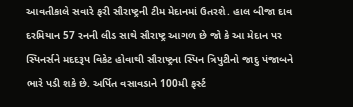આવતીકાલે સવારે ફરી સૌરાષ્ટ્રની ટીમ મેદાનમાં ઉતરશે. હાલ બીજા દાવ દરમિયાન 57 રનની લીડ સાથે સૌરાષ્ટ્ર આગળ છે જો કે આ મેદાન પર સ્પિનર્સને મદદરૂપ વિકેટ હોવાથી સૌરાષ્ટ્રના સ્પિન ત્રિપુટીનો જાદુ પંજાબને ભારે પડી શકે છે. અર્પિત વસાવડાને 100મી ફર્સ્ટ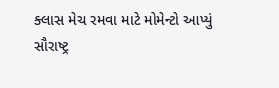ક્લાસ મેચ રમવા માટે મોમેન્ટો આપ્યું
સૌરાષ્ટ્ર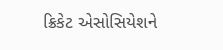ક્રિકેટ એસોસિયેશને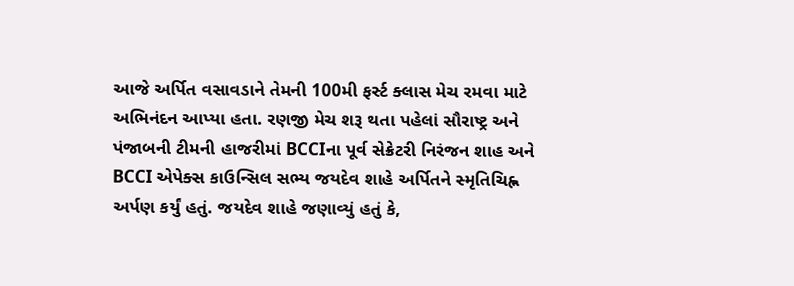આજે અર્પિત વસાવડાને તેમની 100મી ફર્સ્ટ ક્લાસ મેચ રમવા માટે અભિનંદન આપ્યા હતા. રણજી મેચ શરૂ થતા પહેલાં સૌરાષ્ટ્ર અને પંજાબની ટીમની હાજરીમાં BCCIના પૂર્વ સેક્રેટરી નિરંજન શાહ અને BCCI એપેક્સ કાઉન્સિલ સભ્ય જયદેવ શાહે અર્પિતને સ્મૃતિચિહ્ન અર્પણ કર્યું હતું. જયદેવ શાહે જણાવ્યું હતું કે,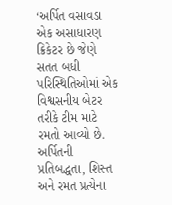‘અર્પિત વસાવડા એક અસાધારણ ક્રિકેટર છે જેણે સતત બધી પરિસ્થિતિઓમાં એક વિશ્વસનીય બેટર તરીકે ટીમ માટે રમતો આવ્યો છે. અર્પિતની પ્રતિબદ્ધતા, શિસ્ત અને રમત પ્રત્યેના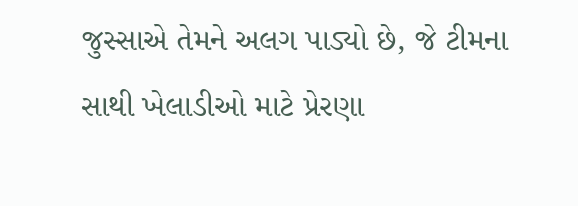જુસ્સાએ તેમને અલગ પાડ્યો છે, જે ટીમના સાથી ખેલાડીઓ માટે પ્રેરણા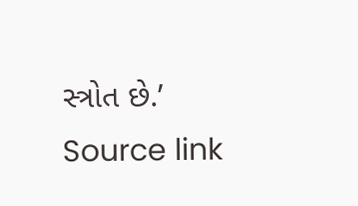સ્ત્રોત છે.’
Source link